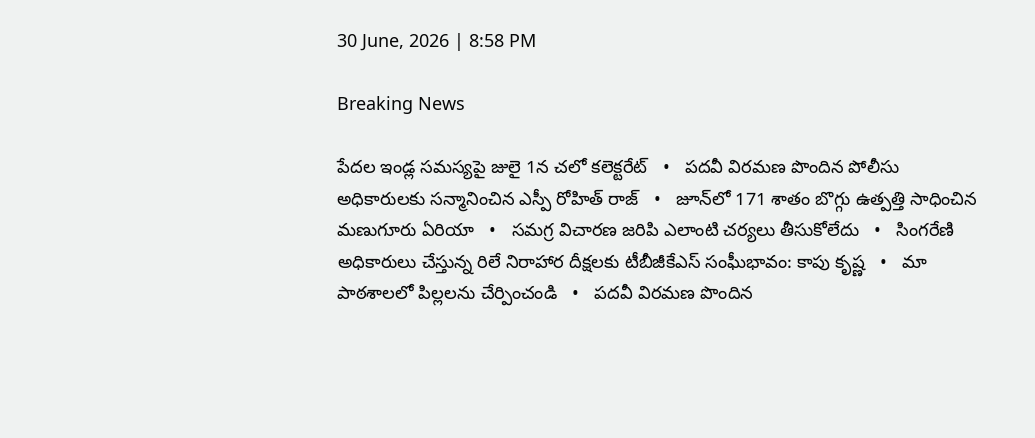30 June, 2026 | 8:58 PM

Breaking News

పేదల ఇండ్ల సమస్యపై జులై 1న చలో కలెక్టరేట్   •   పదవీ విరమణ పొందిన పోలీసు అధికారులకు సన్మానించిన ఎస్పీ రోహిత్ రాజ్   •   జూన్‌లో 171 శాతం బొగ్గు ఉత్పత్తి సాధించిన మణుగూరు ఏరియా   •   సమగ్ర విచారణ జరిపి ఎలాంటి చర్యలు తీసుకోలేదు   •   సింగరేణి అధికారులు చేస్తున్న రిలే నిరాహార దీక్షలకు టీబీజీకేఎస్ సంఘీభావం: కాపు కృష్ణ   •   మా పాఠశాలలో పిల్లలను చేర్పించండి   •   పదవీ విరమణ పొందిన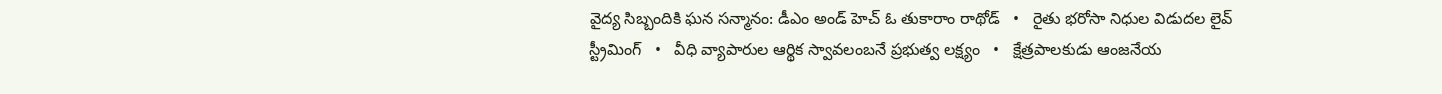వైద్య సిబ్బందికి ఘన సన్మానం: డీఎం అండ్ హెచ్ ఓ తుకారాం రాథోడ్   •   రైతు భరోసా నిధుల విడుదల లైవ్ స్ట్రీమింగ్   •   వీధి వ్యాపారుల ఆర్థిక స్వావలంబనే ప్రభుత్వ లక్ష్యం   •   క్షేత్రపాలకుడు ఆంజనేయ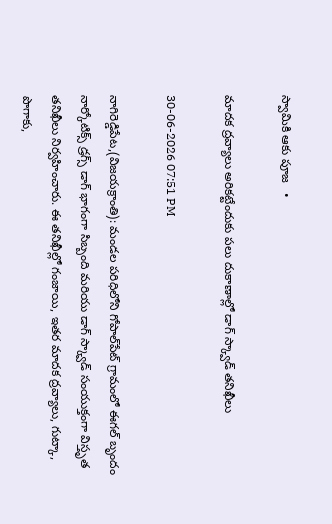స్వామికి ఆకు పూజ   •

మాదక ద్రవ్యాలు అరికట్టేందుకు పలు దుకాణాల్లో డాగ్ స్క్వాడ్ తనిఖీలు

30-06-2026 07:51 PM

నాగిరెడ్డిపేట,(విజయక్రాంతి): మండల పరిధిలోని గోపాల్‌పేట్ గ్రామంలో ఈగల్ బృందం నార్కోటిక్స్ డ్రగ్స్ డాగ్ భాగంగా సిబ్బంది మరియు డాగ్ స్క్వాడ్ సంయుక్తంగా విస్తృత తనిఖీలు నిర్వహించారు. ఈ తనిఖీల్లో గంజాయి, ఇతర మాదక ద్రవ్యాలు, గుట్కా, పొగాకు,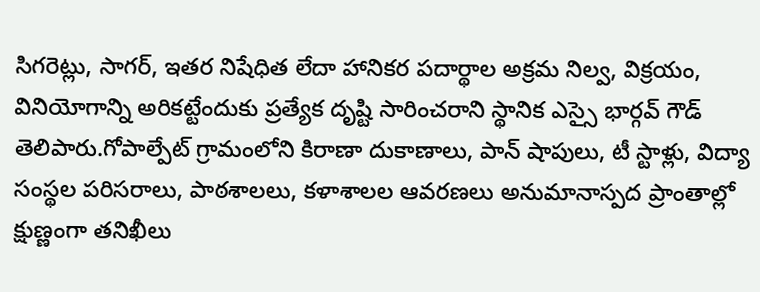సిగరెట్లు, సాగర్, ఇతర నిషేధిత లేదా హానికర పదార్థాల అక్రమ నిల్వ, విక్రయం, వినియోగాన్ని అరికట్టేందుకు ప్రత్యేక దృష్టి సారించరాని స్థానిక ఎస్సై భార్గవ్ గౌడ్ తెలిపారు.గోపాల్పేట్ గ్రామంలోని కిరాణా దుకాణాలు, పాన్ షాపులు, టీ స్టాళ్లు, విద్యా సంస్థల పరిసరాలు, పాఠశాలలు, కళాశాలల ఆవరణలు అనుమానాస్పద ప్రాంతాల్లో క్షుణ్ణంగా తనిఖీలు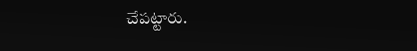చేపట్టారు.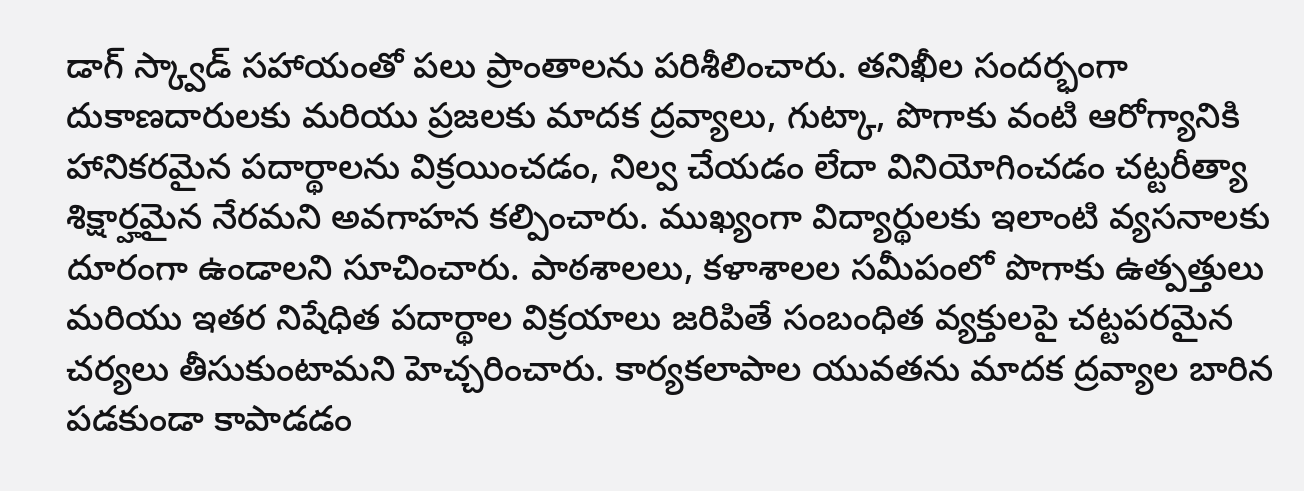డాగ్ స్క్వాడ్ సహాయంతో పలు ప్రాంతాలను పరిశీలించారు. తనిఖీల సందర్భంగా దుకాణదారులకు మరియు ప్రజలకు మాదక ద్రవ్యాలు, గుట్కా, పొగాకు వంటి ఆరోగ్యానికి హానికరమైన పదార్థాలను విక్రయించడం, నిల్వ చేయడం లేదా వినియోగించడం చట్టరీత్యా శిక్షార్హమైన నేరమని అవగాహన కల్పించారు. ముఖ్యంగా విద్యార్థులకు ఇలాంటి వ్యసనాలకు దూరంగా ఉండాలని సూచించారు. పాఠశాలలు, కళాశాలల సమీపంలో పొగాకు ఉత్పత్తులు మరియు ఇతర నిషేధిత పదార్థాల విక్రయాలు జరిపితే సంబంధిత వ్యక్తులపై చట్టపరమైన చర్యలు తీసుకుంటామని హెచ్చరించారు. కార్యకలాపాల యువతను మాదక ద్రవ్యాల బారిన పడకుండా కాపాడడం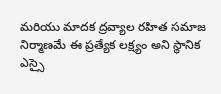మరియు మాదక ద్రవ్యాల రహిత సమాజ నిర్మాణమే ఈ ప్రత్యేక లక్ష్యం అని స్థానిక ఎస్సై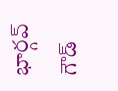భార్గవ్ గౌడ్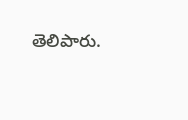తెలిపారు.